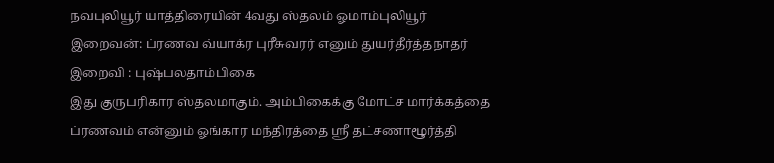நவபுலியூர் யாத்திரையின் 4வது ஸ்தலம் ஓமாம்புலியூர்
இறைவன்: ப்ரணவ வ்யாக்ர புரீசுவரர் எனும் துயர்தீர்த்தநாதர்
இறைவி : புஷ்பலதாம்பிகை
இது குருபரிகார ஸ்தலமாகும். அம்பிகைக்கு மோட்ச மார்க்கத்தை ப்ரணவம் என்னும் ஓங்கார மந்திரத்தை ஸ்ரீ தட்சணாழூர்த்தி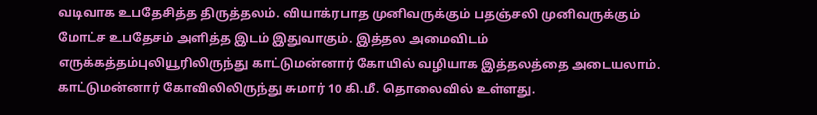வடிவாக உபதேசித்த திருத்தலம். வியாக்ரபாத முனிவருக்கும் பதஞ்சலி முனிவருக்கும் மோட்ச உபதேசம் அளித்த இடம் இதுவாகும். இத்தல அமைவிடம் எருக்கத்தம்புலியூரிலிருந்து காட்டுமன்னார் கோயில் வழியாக இத்தலத்தை அடையலாம்.
காட்டுமன்னார் கோவிலிலிருந்து சுமார் 10 கி.மீ. தொலைவில் உள்ளது.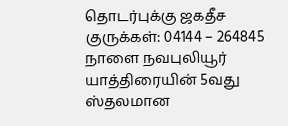தொடர்புக்கு ஜகதீச குருக்கள்: 04144 – 264845
நாளை நவபுலியூர் யாத்திரையின் 5வது ஸ்தலமான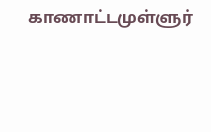காணாட்டமுள்ளுர்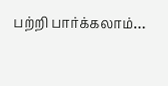பற்றி பார்க்கலாம்…